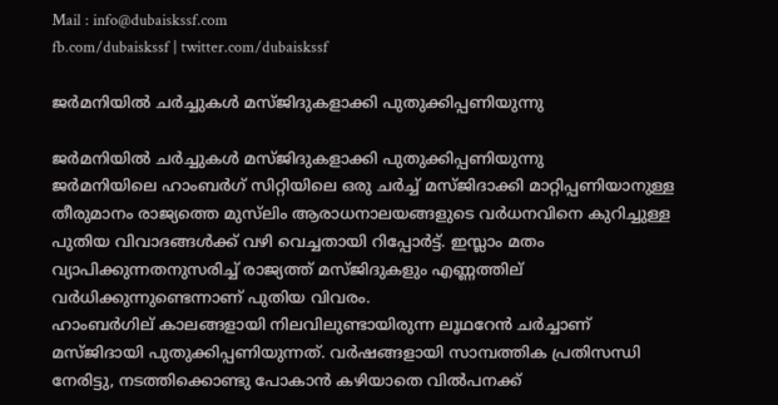Mail : info@dubaiskssf.com
fb.com/dubaiskssf | twitter.com/dubaiskssf

ജര്‍മനിയില്‍ ചര്‍ച്ചുകള്‍ മസ്ജിദുകളാക്കി പുതുക്കിപ്പണിയുന്നു

ജര്‍മനിയില്‍ ചര്‍ച്ചുകള്‍ മസ്ജിദുകളാക്കി പുതുക്കിപ്പണിയുന്നു
ജര്‍മനിയിലെ ഹാംബര്‍ഗ് സിറ്റിയിലെ ഒരു ചര്‍ച്ച് മസ്ജിദാക്കി മാറ്റിപ്പണിയാനുള്ള തീരുമാനം രാജ്യത്തെ മുസ്‌ലിം ആരാധനാലയങ്ങളുടെ വര്‍ധനവിനെ കുറിച്ചുള്ള പുതിയ വിവാദങ്ങള്‍ക്ക് വഴി വെച്ചതായി റിപ്പോര്‍ട്ട്. ഇസ്ലാം മതം വ്യാപിക്കുന്നതനുസരിച്ച് രാജ്യത്ത് മസ്ജിദുകളും എണ്ണത്തില് വര്‍ധിക്കുന്നുണ്ടെന്നാണ് പുതിയ വിവരം.
ഹാംബര്‍ഗില് കാലങ്ങളായി നിലവിലുണ്ടായിരുന്ന ലൂഥറേന്‍ ചര്‍ച്ചാണ് മസ്ജിദായി പുതുക്കിപ്പണിയുന്നത്. വര്‍ഷങ്ങളായി സാമ്പത്തിക പ്രതിസന്ധി നേരിട്ടു, നടത്തിക്കൊണ്ടു പോകാന്‍ കഴിയാതെ വില്‍പനക്ക്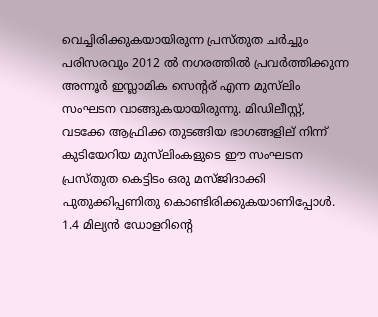വെച്ചിരിക്കുകയായിരുന്ന പ്രസ്തുത ചര്‍ച്ചും പരിസരവും 2012 ല്‍ നഗരത്തില്‍ പ്രവര്‍ത്തിക്കുന്ന അന്നൂര്‍ ഇസ്ലാമിക സെന്‍റര് എന്ന മുസ്‌ലിം സംഘടന വാങ്ങുകയായിരുന്നു. മിഡിലീസ്റ്റ്, വടക്കേ ആഫ്രിക്ക തുടങ്ങിയ ഭാഗങ്ങളില് ‍നിന്ന് കുടിയേറിയ മുസ്‌ലിംകളുടെ ഈ സംഘടന പ്രസ്തുത കെട്ടിടം ഒരു മസ്ജിദാക്കി പുതുക്കിപ്പണിതു കൊണ്ടിരിക്കുകയാണിപ്പോള്‍. 1.4 മില്യന്‍ ഡോളറിന്‍റെ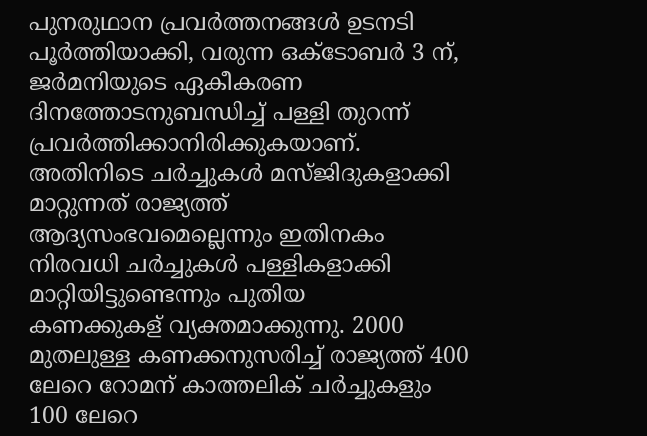പുനരുഥാന പ്രവര്‍ത്തനങ്ങള്‍ ഉടനടി പൂര്‍ത്തിയാക്കി, വരുന്ന ഒക്ടോബര്‍ 3 ന്, ജര്‍മനിയുടെ ഏകീകരണ ദിനത്തോടനുബന്ധിച്ച് പള്ളി തുറന്ന് പ്രവര്‍ത്തിക്കാനിരിക്കുകയാണ്.
അതിനിടെ ചര്‍ച്ചുകള്‍ മസ്ജിദുകളാക്കി മാറ്റുന്നത് രാജ്യത്ത് ആദ്യസംഭവമെല്ലെന്നും ഇതിനകം നിരവധി ചര്‍ച്ചുകള്‍ പള്ളികളാക്കി മാറ്റിയിട്ടുണ്ടെന്നും പുതിയ കണക്കുകള് ‍വ്യക്തമാക്കുന്നു. 2000 മുതലുള്ള കണക്കനുസരിച്ച് രാജ്യത്ത് 400 ലേറെ റോമന് കാത്തലിക് ചര്‍ച്ചുകളും 100 ലേറെ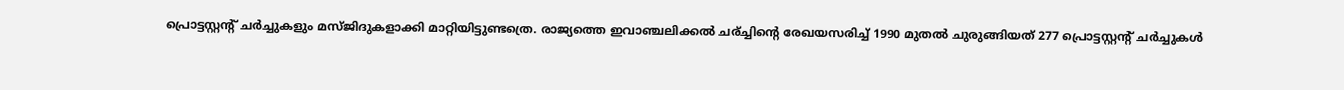പ്രൊട്ടസ്റ്റന്‍റ് ചര്‍ച്ചുകളും മസ്ജിദുകളാക്കി മാറ്റിയിട്ടുണ്ടത്രെ. രാജ്യത്തെ ഇവാഞ്ചലിക്കല്‍ ചര്ച്ചിന്‍റെ രേഖയസരിച്ച് 1990 മുതല്‍ ചുരുങ്ങിയത് 277 പ്രൊട്ടസ്റ്റന്‍റ് ചര്‍ച്ചുകള്‍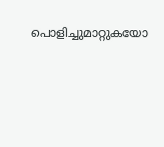പൊളിച്ചുമാറ്റുകയോ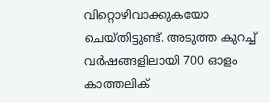വിറ്റൊഴിവാക്കുകയോ ചെയ്തിട്ടുണ്ട്. അടുത്ത കുറച്ച് വര്‍ഷങ്ങളിലായി 700 ഓളം കാത്തലിക്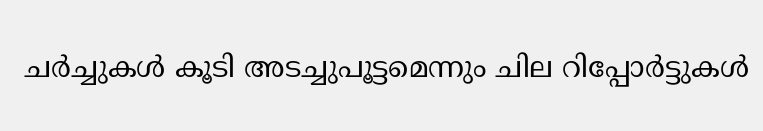ചര്‍ച്ചുകള്‍ കൂടി അടച്ചുപൂട്ടമെന്നും ചില റിപ്പോര്‍ട്ടുകള്‍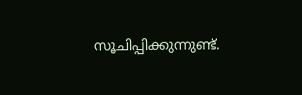സൂചിപ്പിക്കുന്നുണ്ട്.